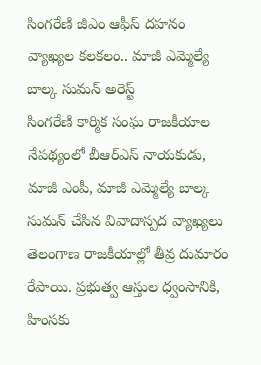సింగరేణి జీఎం ఆఫీస్ దహనం వ్యాఖ్యల కలకలం.. మాజీ ఎమ్మెల్యే బాల్క సుమన్ అరెస్ట్
సింగరేణి కార్మిక సంఘ రాజకీయాల నేపథ్యంలో బీఆర్ఎస్ నాయకుడు, మాజీ ఎంపీ, మాజీ ఎమ్మెల్యే బాల్క సుమన్ చేసిన వివాదాస్పద వ్యాఖ్యలు తెలంగాణ రాజకీయాల్లో తీవ్ర దుమారం రేపాయి. ప్రభుత్వ ఆస్తుల ధ్వంసానికి, హింసకు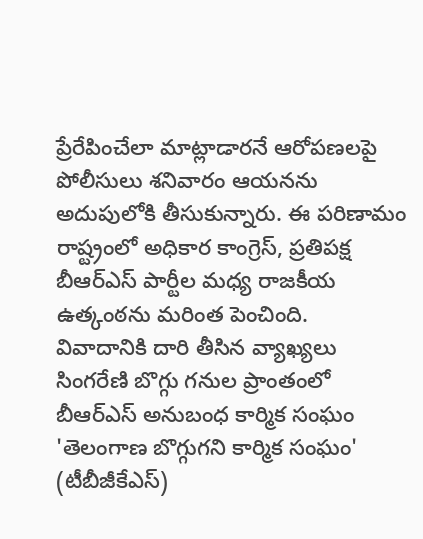ప్రేరేపించేలా మాట్లాడారనే ఆరోపణలపై పోలీసులు శనివారం ఆయనను అదుపులోకి తీసుకున్నారు. ఈ పరిణామం రాష్ట్రంలో అధికార కాంగ్రెస్, ప్రతిపక్ష బీఆర్ఎస్ పార్టీల మధ్య రాజకీయ ఉత్కంఠను మరింత పెంచింది.
వివాదానికి దారి తీసిన వ్యాఖ్యలు
సింగరేణి బొగ్గు గనుల ప్రాంతంలో బీఆర్ఎస్ అనుబంధ కార్మిక సంఘం 'తెలంగాణ బొగ్గుగని కార్మిక సంఘం' (టీబీజీకేఎస్)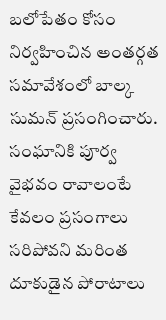బలోపేతం కోసం నిర్వహించిన అంతర్గత సమావేశంలో బాల్క సుమన్ ప్రసంగించారు. సంఘానికి పూర్వ వైభవం రావాలంటే కేవలం ప్రసంగాలు సరిపోవని మరింత దూకుడైన పోరాటాలు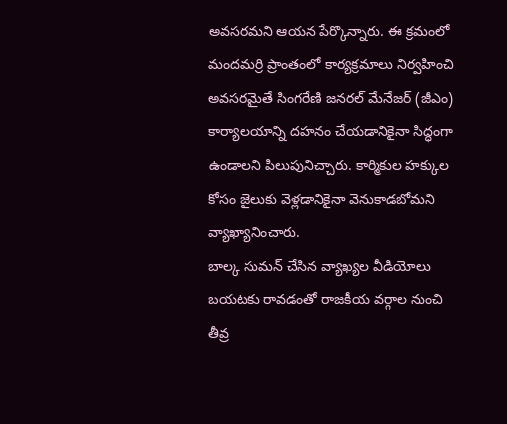అవసరమని ఆయన పేర్కొన్నారు. ఈ క్రమంలో మందమర్రి ప్రాంతంలో కార్యక్రమాలు నిర్వహించి అవసరమైతే సింగరేణి జనరల్ మేనేజర్ (జీఎం) కార్యాలయాన్ని దహనం చేయడానికైనా సిద్ధంగా ఉండాలని పిలుపునిచ్చారు. కార్మికుల హక్కుల కోసం జైలుకు వెళ్లడానికైనా వెనుకాడబోమని వ్యాఖ్యానించారు.
బాల్క సుమన్ చేసిన వ్యాఖ్యల వీడియోలు బయటకు రావడంతో రాజకీయ వర్గాల నుంచి తీవ్ర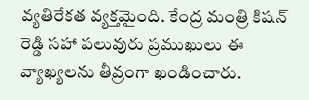వ్యతిరేకత వ్యక్తమైంది. కేంద్ర మంత్రి కిషన్ రెడ్డి సహా పలువురు ప్రముఖులు ఈ వ్యాఖ్యలను తీవ్రంగా ఖండించారు.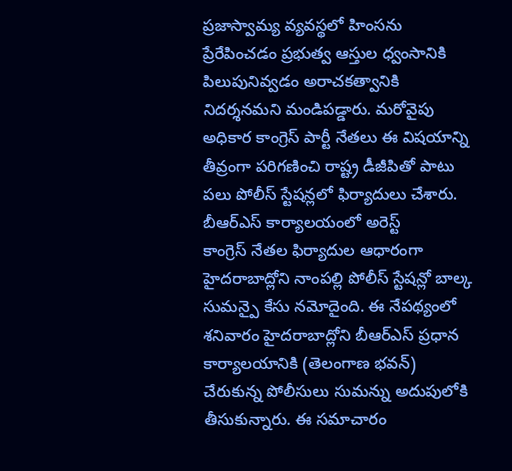ప్రజాస్వామ్య వ్యవస్థలో హింసను ప్రేరేపించడం ప్రభుత్వ ఆస్తుల ధ్వంసానికి పిలుపునివ్వడం అరాచకత్వానికి నిదర్శనమని మండిపడ్డారు. మరోవైపు అధికార కాంగ్రెస్ పార్టీ నేతలు ఈ విషయాన్ని తీవ్రంగా పరిగణించి రాష్ట్ర డీజీపితో పాటు పలు పోలీస్ స్టేషన్లలో ఫిర్యాదులు చేశారు.
బీఆర్ఎస్ కార్యాలయంలో అరెస్ట్
కాంగ్రెస్ నేతల ఫిర్యాదుల ఆధారంగా హైదరాబాద్లోని నాంపల్లి పోలీస్ స్టేషన్లో బాల్క సుమన్పై కేసు నమోదైంది. ఈ నేపథ్యంలో శనివారం హైదరాబాద్లోని బీఆర్ఎస్ ప్రధాన కార్యాలయానికి (తెలంగాణ భవన్) చేరుకున్న పోలీసులు సుమన్ను అదుపులోకి తీసుకున్నారు. ఈ సమాచారం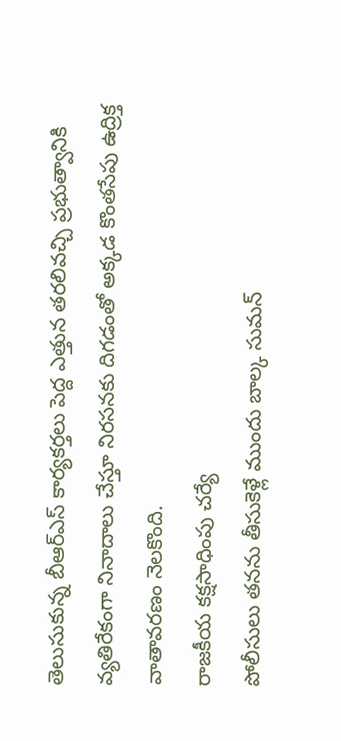తెలుసుకున్న బీఆర్ఎస్ కార్యకర్తలు పెద్ద ఎత్తున తరలివచ్చి ప్రభుత్వానికి వ్యతిరేకంగా నినాదాలు చేస్తూ నిరసనకు దిగడంతో అక్కడ కొంతసేపు ఉద్రిక్త వాతావరణం నెలకొంది.
రాజకీయ కక్షసాధింపు చర్యే
పోలీసులు తనను తీసుకెళ్లే ముందు బాల్క సుమన్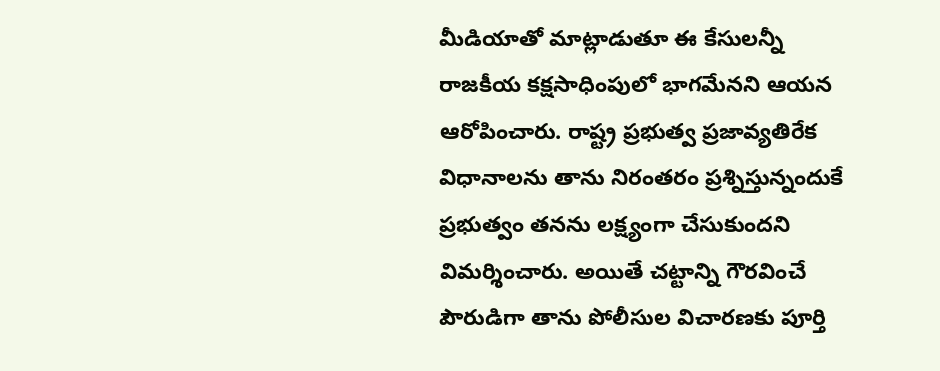మీడియాతో మాట్లాడుతూ ఈ కేసులన్నీ రాజకీయ కక్షసాధింపులో భాగమేనని ఆయన ఆరోపించారు. రాష్ట్ర ప్రభుత్వ ప్రజావ్యతిరేక విధానాలను తాను నిరంతరం ప్రశ్నిస్తున్నందుకే ప్రభుత్వం తనను లక్ష్యంగా చేసుకుందని విమర్శించారు. అయితే చట్టాన్ని గౌరవించే పౌరుడిగా తాను పోలీసుల విచారణకు పూర్తి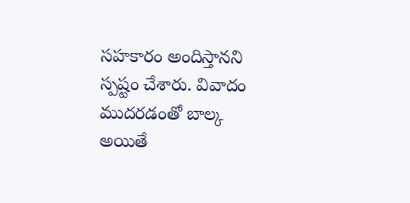సహకారం అందిస్తానని స్పష్టం చేశారు. వివాదం ముదరడంతో బాల్క అయితే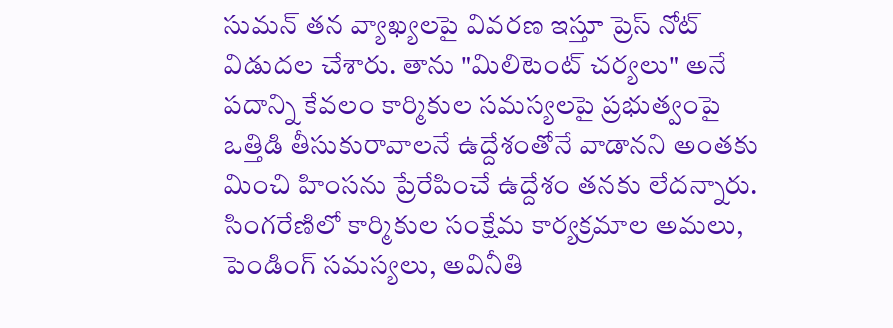సుమన్ తన వ్యాఖ్యలపై వివరణ ఇస్తూ ప్రెస్ నోట్ విడుదల చేశారు. తాను "మిలిటెంట్ చర్యలు" అనే పదాన్ని కేవలం కార్మికుల సమస్యలపై ప్రభుత్వంపై ఒత్తిడి తీసుకురావాలనే ఉద్దేశంతోనే వాడానని అంతకు మించి హింసను ప్రేరేపించే ఉద్దేశం తనకు లేదన్నారు. సింగరేణిలో కార్మికుల సంక్షేమ కార్యక్రమాల అమలు, పెండింగ్ సమస్యలు, అవినీతి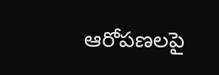ఆరోపణలపై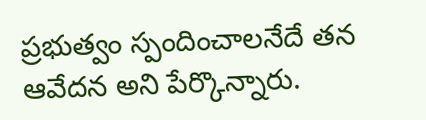ప్రభుత్వం స్పందించాలనేదే తన ఆవేదన అని పేర్కొన్నారు.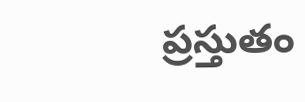ప్రస్తుతం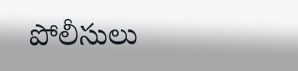పోలీసులు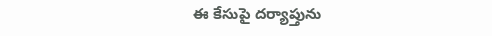ఈ కేసుపై దర్యాప్తును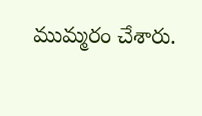ముమ్మరం చేశారు.